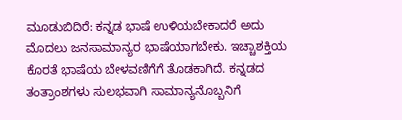ಮೂಡುಬಿದಿರೆ: ಕನ್ನಡ ಭಾಷೆ ಉಳಿಯಬೇಕಾದರೆ ಅದು ಮೊದಲು ಜನಸಾಮಾನ್ಯರ ಭಾಷೆಯಾಗಬೇಕು. ಇಚ್ಚಾಶಕ್ತಿಯ ಕೊರತೆ ಭಾಷೆಯ ಬೇಳವಣಿಗೆಗೆ ತೊಡಕಾಗಿದೆ. ಕನ್ನಡದ ತಂತ್ರಾಂಶಗಳು ಸುಲಭವಾಗಿ ಸಾಮಾನ್ಯನೊಬ್ಬನಿಗೆ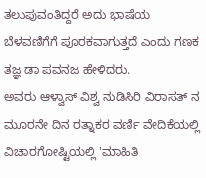ತಲುಪುವಂತಿದ್ದರೆ ಅದು ಭಾಷೆಯ ಬೆಳವಣಿಗೆಗೆ ಪೂರಕವಾಗುತ್ತದೆ ಎಂದು ಗಣಕ ತಜ್ಞ ಡಾ ಪವನಜ ಹೇಳಿದರು.
ಅವರು ಆಳ್ವಾಸ್ ವಿಶ್ವ ನುಡಿಸಿರಿ ವಿರಾಸತ್ ನ ಮೂರನೇ ದಿನ ರತ್ನಾಕರ ವರ್ಣಿ ವೇದಿಕೆಯಲ್ಲಿ ವಿಚಾರಗೋಷ್ಟಿಯಲ್ಲಿ 'ಮಾಹಿತಿ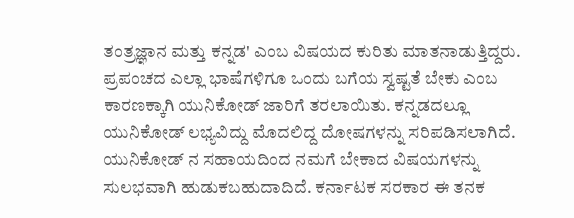ತಂತ್ರಜ್ಞಾನ ಮತ್ತು ಕನ್ನಡ' ಎಂಬ ವಿಷಯದ ಕುರಿತು ಮಾತನಾಡುತ್ತಿದ್ದರು.
ಪ್ರಪಂಚದ ಎಲ್ಲಾ ಭಾಷೆಗಳಿಗೂ ಒಂದು ಬಗೆಯ ಸ್ವಷ್ಟತೆ ಬೇಕು ಎಂಬ ಕಾರಣಕ್ಕಾಗಿ ಯುನಿಕೋಡ್ ಜಾರಿಗೆ ತರಲಾಯಿತು. ಕನ್ನಡದಲ್ಲೂ ಯುನಿಕೋಡ್ ಲಭ್ಯವಿದ್ದು ಮೊದಲಿದ್ದ ದೋಷಗಳನ್ನು ಸರಿಪಡಿಸಲಾಗಿದೆ. ಯುನಿಕೋಡ್ ನ ಸಹಾಯದಿಂದ ನಮಗೆ ಬೇಕಾದ ವಿಷಯಗಳನ್ನು ಸುಲಭವಾಗಿ ಹುಡುಕಬಹುದಾದಿದೆ. ಕರ್ನಾಟಕ ಸರಕಾರ ಈ ತನಕ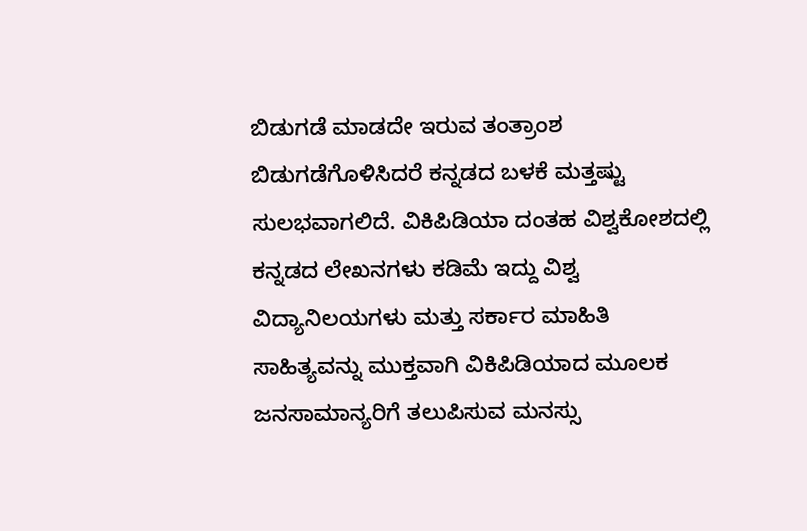ಬಿಡುಗಡೆ ಮಾಡದೇ ಇರುವ ತಂತ್ರಾಂಶ ಬಿಡುಗಡೆಗೊಳಿಸಿದರೆ ಕನ್ನಡದ ಬಳಕೆ ಮತ್ತಷ್ಟು ಸುಲಭವಾಗಲಿದೆ. ವಿಕಿಪಿಡಿಯಾ ದಂತಹ ವಿಶ್ವಕೋಶದಲ್ಲಿ ಕನ್ನಡದ ಲೇಖನಗಳು ಕಡಿಮೆ ಇದ್ದು ವಿಶ್ವ ವಿದ್ಯಾನಿಲಯಗಳು ಮತ್ತು ಸರ್ಕಾರ ಮಾಹಿತಿ ಸಾಹಿತ್ಯವನ್ನು ಮುಕ್ತವಾಗಿ ವಿಕಿಪಿಡಿಯಾದ ಮೂಲಕ ಜನಸಾಮಾನ್ಯರಿಗೆ ತಲುಪಿಸುವ ಮನಸ್ಸು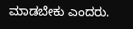ಮಾಡಬೇಕು ಎಂದರು.